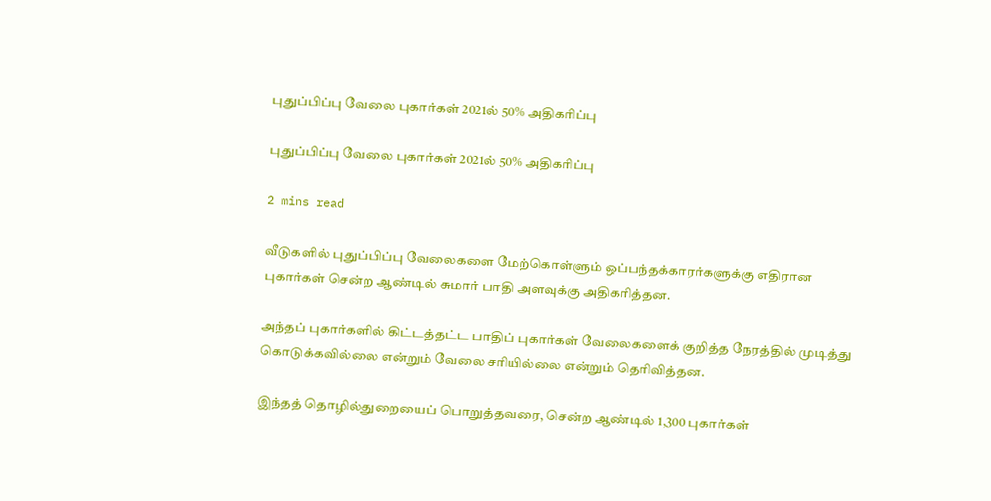புதுப்பிப்பு வேலை புகார்கள் 2021ல் 50% அதிகரிப்பு

புதுப்பிப்பு வேலை புகார்கள் 2021ல் 50% அதிகரிப்பு

2 mins read

வீடுகளில் புதுப்பிப்பு வேலைகளை மேற்கொள்ளும் ஒப்பந்தக்காரர்களுக்கு எதிரான புகார்கள் சென்ற ஆண்டில் சுமார் பாதி அளவுக்கு அதிகரித்தன.

அந்தப் புகார்களில் கிட்டத்தட்ட பாதிப் புகார்கள் வேலைகளைக் குறித்த நேரத்தில் முடித்து கொடுக்கவில்லை என்றும் வேலை சரியில்லை என்றும் தெரிவித்தன.

இந்தத் தொழில்துறையைப் பொறுத்தவரை, சென்ற ஆண்டில் 1,300 புகார்கள்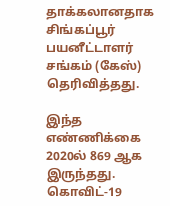தாக்கலானதாக சிங்கப்பூர் பயனீட்டாளர் சங்கம் (கேஸ்) தெரிவித்தது.

இந்த எண்ணிக்கை 2020ல் 869 ஆக இருந்தது. கொவிட்-19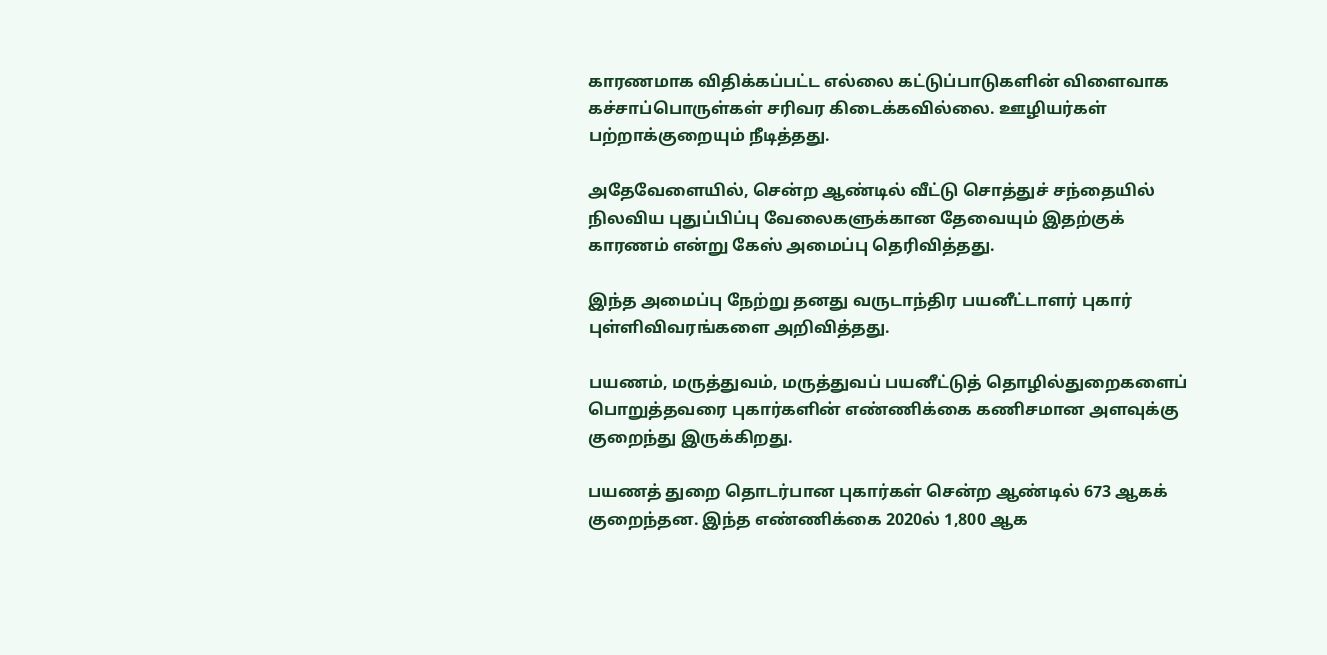காரணமாக விதிக்கப்பட்ட எல்லை கட்டுப்பாடுகளின் விளைவாக கச்சாப்பொருள்கள் சரிவர கிடைக்கவில்லை. ஊழியர்கள் பற்றாக்குறையும் நீடித்தது.

அதேவேளையில், சென்ற ஆண்டில் வீட்டு சொத்துச் சந்தையில் நிலவிய புதுப்பிப்பு வேலைகளுக்கான தேவையும் இதற்குக் காரணம் என்று கேஸ் அமைப்பு தெரிவித்தது.

இந்த அமைப்பு நேற்று தனது வருடாந்திர பயனீட்டாளர் புகார் புள்ளிவிவரங்களை அறிவித்தது.

பயணம், மருத்துவம், மருத்துவப் பயனீட்டுத் தொழில்துறைகளைப் பொறுத்தவரை புகார்களின் எண்ணிக்கை கணிசமான அளவுக்கு குறைந்து இருக்கிறது.

பயணத் துறை தொடர்பான புகார்கள் சென்ற ஆண்டில் 673 ஆகக் குறைந்தன. இந்த எண்ணிக்கை 2020ல் 1,800 ஆக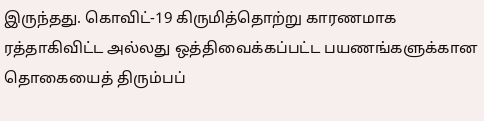இருந்தது. கொவிட்-19 கிருமித்தொற்று காரணமாக ரத்தாகிவிட்ட அல்லது ஒத்திவைக்கப்பட்ட பயணங்களுக்கான தொகையைத் திரும்பப்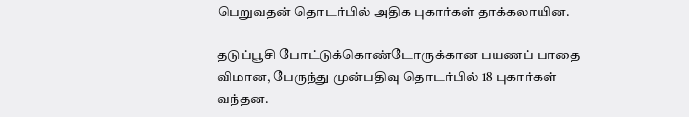பெறுவதன் தொடர்பில் அதிக புகார்கள் தாக்கலாயின.

தடுப்பூசி போட்டுக்கொண்டோருக்கான பயணப் பாதை விமான, பேருந்து முன்பதிவு தொடர்பில் 18 புகார்கள் வந்தன.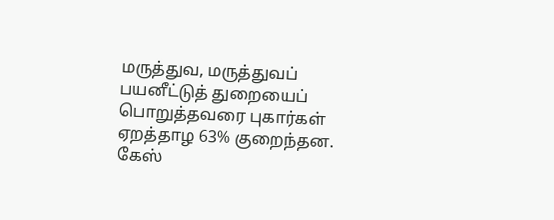மருத்துவ, மருத்துவப் பயனீட்டுத் துறையைப் பொறுத்தவரை புகார்கள் ஏறத்தாழ 63% குறைந்தன. கேஸ்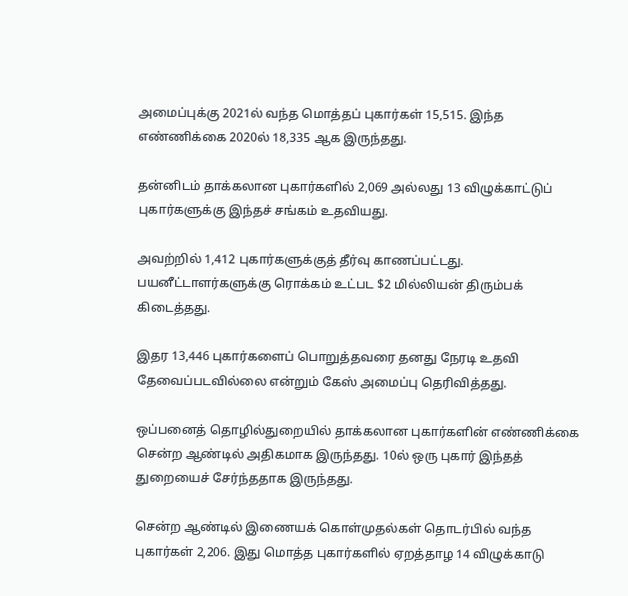அமைப்புக்கு 2021ல் வந்த மொத்தப் புகார்கள் 15,515. இந்த எண்ணிக்கை 2020ல் 18,335 ஆக இருந்தது.

தன்னிடம் தாக்கலான புகார்களில் 2,069 அல்லது 13 விழுக்காட்டுப் புகார்களுக்கு இந்தச் சங்கம் உதவியது.

அவற்றில் 1,412 புகார்களுக்குத் தீர்வு காணப்பட்டது. பயனீட்டாளர்களுக்கு ரொக்கம் உட்பட $2 மில்லியன் திரும்பக் கிடைத்தது.

இதர 13,446 புகார்களைப் பொறுத்தவரை தனது நேரடி உதவி தேவைப்படவில்லை என்றும் கேஸ் அமைப்பு தெரிவித்தது.

ஒப்பனைத் தொழில்துறையில் தாக்கலான புகார்களின் எண்ணிக்கை சென்ற ஆண்டில் அதிகமாக இருந்தது. 10ல் ஒரு புகார் இந்தத் துறையைச் சேர்ந்ததாக இருந்தது.

சென்ற ஆண்டில் இணையக் கொள்முதல்கள் தொடர்பில் வந்த புகார்கள் 2,206. இது மொத்த புகார்களில் ஏறத்தாழ 14 விழுக்காடு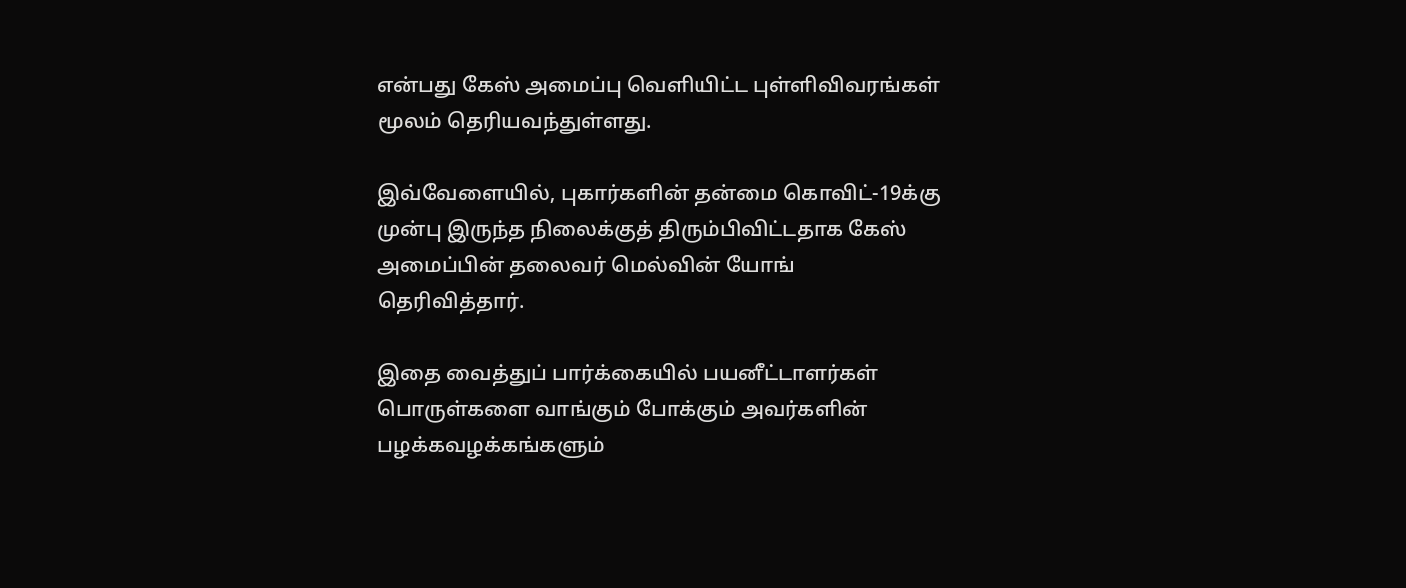என்பது கேஸ் அமைப்பு வெளியிட்ட புள்ளிவிவரங்கள் மூலம் தெரியவந்துள்ளது.

இவ்வேளையில், புகார்களின் தன்மை கொவிட்-19க்கு முன்பு இருந்த நிலைக்குத் திரும்பிவிட்டதாக கேஸ் அமைப்பின் தலைவர் மெல்வின் யோங் தெரிவித்தார்.

இதை வைத்துப் பார்க்கையில் பயனீட்டாளர்கள் பொருள்களை வாங்கும் போக்கும் அவர்களின் பழக்கவழக்கங்களும்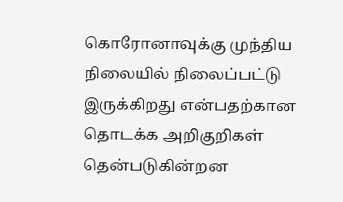கொரோனாவுக்கு முந்திய நிலையில் நிலைப்பட்டு இருக்கிறது என்பதற்கான தொடக்க அறிகுறிகள் தென்படுகின்றன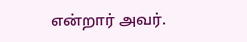என்றார் அவர்.